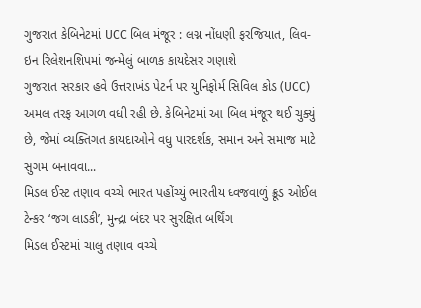ગુજરાત કેબિનેટમાં UCC બિલ મંજૂર : લગ્ન નોંધણી ફરજિયાત, લિવ-ઇન રિલેશનશિપમાં જન્મેલું બાળક કાયદેસર ગણાશે
ગુજરાત સરકાર હવે ઉત્તરાખંડ પેટર્ન પર યુનિફોર્મ સિવિલ કોડ (UCC) અમલ તરફ આગળ વધી રહી છે. કેબિનેટમાં આ બિલ મંજૂર થઈ ચુક્યું છે, જેમાં વ્યક્તિગત કાયદાઓને વધુ પારદર્શક, સમાન અને સમાજ માટે સુગમ બનાવવા...
મિડલ ઈસ્ટ તણાવ વચ્ચે ભારત પહોંચ્યું ભારતીય ધ્વજવાળું ક્રૂડ ઓઈલ ટેન્કર ‘જગ લાડકી’, મુન્દ્રા બંદર પર સુરક્ષિત બર્થિંગ
મિડલ ઈસ્ટમાં ચાલુ તણાવ વચ્ચે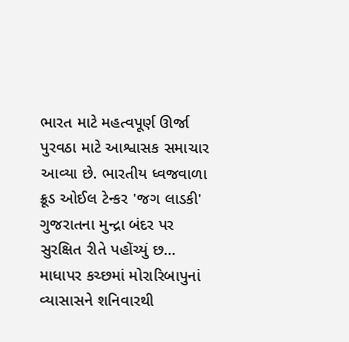ભારત માટે મહત્વપૂર્ણ ઊર્જા પુરવઠા માટે આશ્વાસક સમાચાર આવ્યા છે. ભારતીય ધ્વજવાળા ક્રૂડ ઓઈલ ટેન્કર 'જગ લાડકી' ગુજરાતના મુન્દ્રા બંદર પર સુરક્ષિત રીતે પહોંચ્યું છ...
માધાપર કચ્છમાં મોરારિબાપુનાં વ્યાસાસને શનિવારથી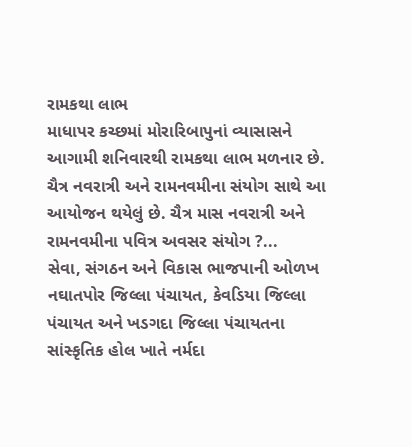રામકથા લાભ
માધાપર કચ્છમાં મોરારિબાપુનાં વ્યાસાસને આગામી શનિવારથી રામકથા લાભ મળનાર છે. ચૈત્ર નવરાત્રી અને રામનવમીના સંયોગ સાથે આ આયોજન થયેલું છે. ચૈત્ર માસ નવરાત્રી અને રામનવમીના પવિત્ર અવસર સંયોગ ?...
સેવા, સંગઠન અને વિકાસ ભાજપાની ઓળખ
નઘાતપોર જિલ્લા પંચાયત, કેવડિયા જિલ્લા પંચાયત અને ખડગદા જિલ્લા પંચાયતના સાંસ્કૃતિક હોલ ખાતે નર્મદા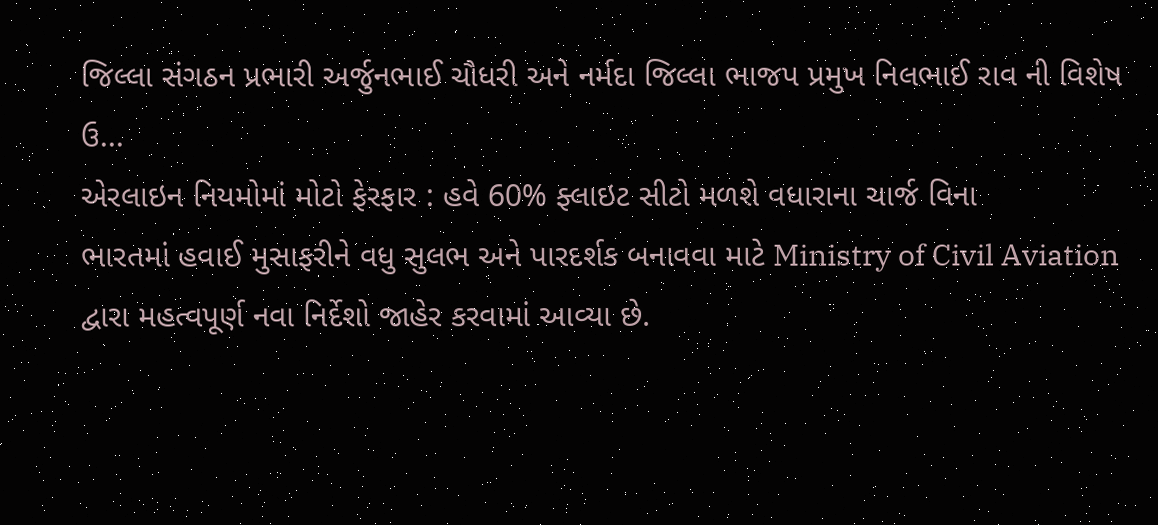જિલ્લા સંગઠન પ્રભારી અર્જુનભાઈ ચૌધરી અને નર્મદા જિલ્લા ભાજપ પ્રમુખ નિલભાઈ રાવ ની વિશેષ ઉ...
એરલાઇન નિયમોમાં મોટો ફેરફાર : હવે 60% ફ્લાઇટ સીટો મળશે વધારાના ચાર્જ વિના
ભારતમાં હવાઈ મુસાફરીને વધુ સુલભ અને પારદર્શક બનાવવા માટે Ministry of Civil Aviation દ્વારા મહત્વપૂર્ણ નવા નિર્દેશો જાહેર કરવામાં આવ્યા છે.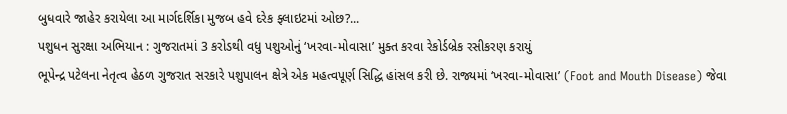બુધવારે જાહેર કરાયેલા આ માર્ગદર્શિકા મુજબ હવે દરેક ફ્લાઇટમાં ઓછ?...
પશુધન સુરક્ષા અભિયાન : ગુજરાતમાં 3 કરોડથી વધુ પશુઓનું ‘ખરવા-મોવાસા’ મુક્ત કરવા રેકોર્ડબ્રેક રસીકરણ કરાયું
ભૂપેન્દ્ર પટેલના નેતૃત્વ હેઠળ ગુજરાત સરકારે પશુપાલન ક્ષેત્રે એક મહત્વપૂર્ણ સિદ્ધિ હાંસલ કરી છે. રાજ્યમાં ‘ખરવા-મોવાસા’ (Foot and Mouth Disease) જેવા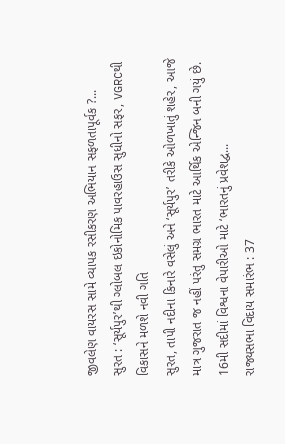જીવલેણ વાયરસ સામે વ્યાપક રસીકરણ અભિયાન સફળતાપૂર્વક ?...
સુરત : ‘સૂર્યપુર’થી ગ્લોબલ ઇકોનોમિક પાવરહાઉસ સુધીનો સફર, VGRCથી વિકાસને મળશે નવી ગતિ
સુરત, તાપી નદીના કિનારે વસેલું અને ‘સૂર્યપુર’ તરીકે ઓળખાતું શહેર, આજે માત્ર ગુજરાત જ નહીં પરંતુ સમગ્ર ભારત માટે આર્થિક એન્જિન બની ગયું છે. 16મી સદીમાં વિશ્વના વેપારીઓ માટે ‘ભારતનું પ્રવેશદ્વ...
રાજ્યસભા વિદાય સમારંભ : 37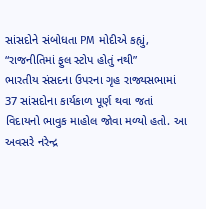સાંસદોને સંબોધતા PM મોદીએ કહ્યું, “રાજનીતિમાં ફુલ સ્ટોપ હોતું નથી”
ભારતીય સંસદના ઉપરના ગૃહ રાજ્યસભામાં 37 સાંસદોના કાર્યકાળ પૂર્ણ થવા જતાં વિદાયનો ભાવુક માહોલ જોવા મળ્યો હતો. આ અવસરે નરેન્દ્ર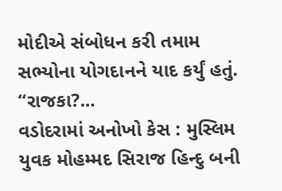મોદીએ સંબોધન કરી તમામ સભ્યોના યોગદાનને યાદ કર્યું હતું. “રાજકા?...
વડોદરામાં અનોખો કેસ : મુસ્લિમ યુવક મોહમ્મદ સિરાજ હિન્દુ બની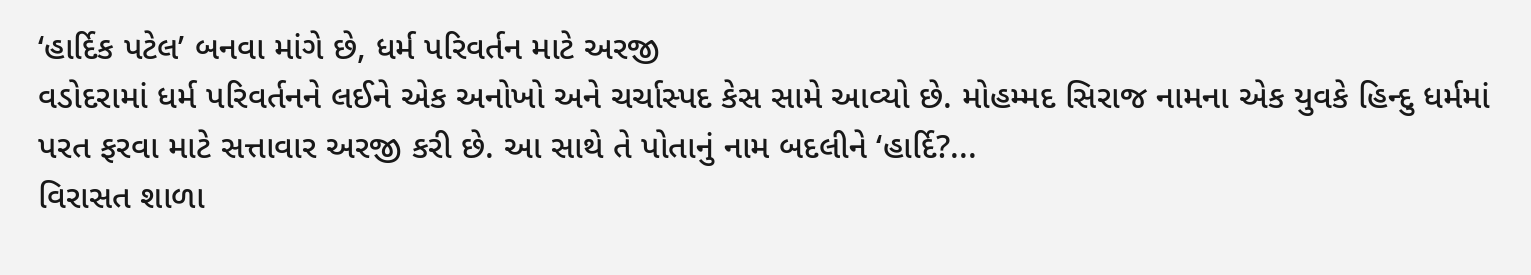‘હાર્દિક પટેલ’ બનવા માંગે છે, ધર્મ પરિવર્તન માટે અરજી
વડોદરામાં ધર્મ પરિવર્તનને લઈને એક અનોખો અને ચર્ચાસ્પદ કેસ સામે આવ્યો છે. મોહમ્મદ સિરાજ નામના એક યુવકે હિન્દુ ધર્મમાં પરત ફરવા માટે સત્તાવાર અરજી કરી છે. આ સાથે તે પોતાનું નામ બદલીને ‘હાર્દિ?...
વિરાસત શાળા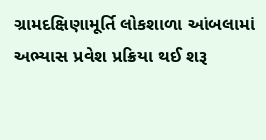ગ્રામદક્ષિણામૂર્તિ લોકશાળા આંબલામાં અભ્યાસ પ્રવેશ પ્રક્રિયા થઈ શરૂ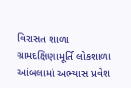વિરાસત શાળા ગ્રામદક્ષિણામૂર્તિ લોકશાળા આંબલામાં અભ્યાસ પ્રવેશ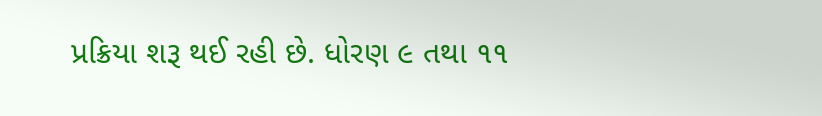પ્રક્રિયા શરૂ થઈ રહી છે. ધોરણ ૯ તથા ૧૧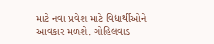માટે નવા પ્રવેશ માટે વિદ્યાર્થીઓને આવકાર મળશે. ગોહિલવાડ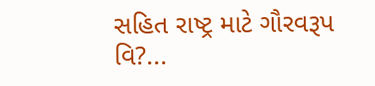સહિત રાષ્ટ્ર માટે ગૌરવરૂપ વિ?...